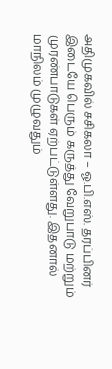அதிமுகவில் சசிகலா – ஓ.பி.எஸ். தரப்பினர் இடையே பெரும் கருத்து வேறுபாடு மற்றும் முரண்பாடுகள் ஏற்பட்டுள்ளது. இதனால் மாநிலம் முழுவதும்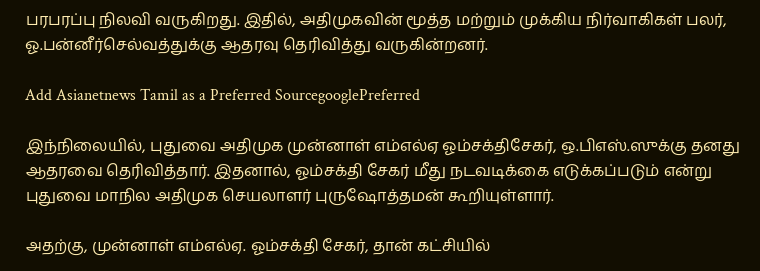பரபரப்பு நிலவி வருகிறது. இதில், அதிமுகவின் மூத்த மற்றும் முக்கிய நிர்வாகிகள் பலர், ஓ.பன்னீர்செல்வத்துக்கு ஆதரவு தெரிவித்து வருகின்றனர்.

Add Asianetnews Tamil as a Preferred SourcegooglePreferred

இந்நிலையில், புதுவை அதிமுக முன்னாள் எம்எல்ஏ ஓம்சக்திசேகர், ஒ.பிஎஸ்.ஸுக்கு தனது ஆதரவை தெரிவித்தார். இதனால், ஓம்சக்தி சேகர் மீது நடவடிக்கை எடுக்கப்படும் என்று புதுவை மாநில அதிமுக செயலாளர் புருஷோத்தமன் கூறியுள்ளார்.

அதற்கு, முன்னாள் எம்எல்ஏ. ஓம்சக்தி சேகர், தான் கட்சியில்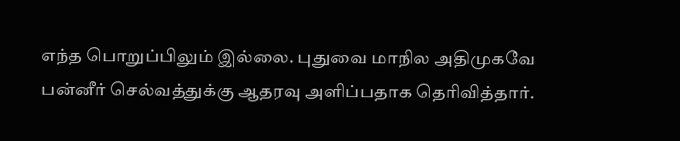எந்த பொறுப்பிலும் இல்லை. புதுவை மாநில அதிமுகவே பன்னீர் செல்வத்துக்கு ஆதரவு அளிப்பதாக தெரிவித்தார்.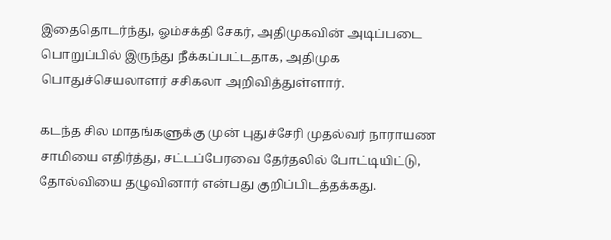இதைதொடர்ந்து, ஓம்சக்தி சேகர், அதிமுகவின் அடிப்படை பொறுப்பில் இருந்து நீக்கப்பட்டதாக, அதிமுக பொதுச்செயலாளர் சசிகலா அறிவித்துள்ளார்.

கடந்த சில மாதங்களுக்கு முன் புதுச்சேரி முதல்வர் நாராயண சாமியை எதிர்த்து, சட்டப்பேரவை தேர்தலில் போட்டியிட்டு, தோல்வியை தழுவினார் என்பது குறிப்பிடத்தக்கது.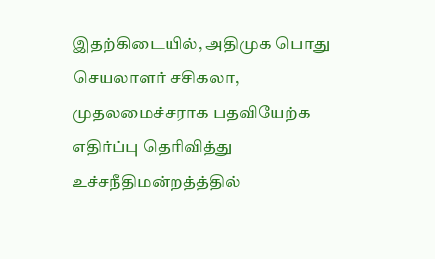இதற்கிடையில், அதிமுக பொது செயலாளர் சசிகலா, முதலமைச்சராக பதவியேற்க எதிர்ப்பு தெரிவித்து உச்சநீதிமன்றத்த்தில்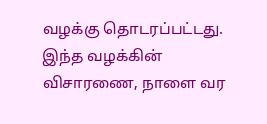வழக்கு தொடரப்பட்டது. இந்த வழக்கின் விசாரணை, நாளை வர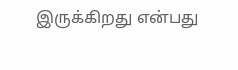இருக்கிறது என்பது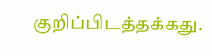குறிப்பிடத்தக்கது.